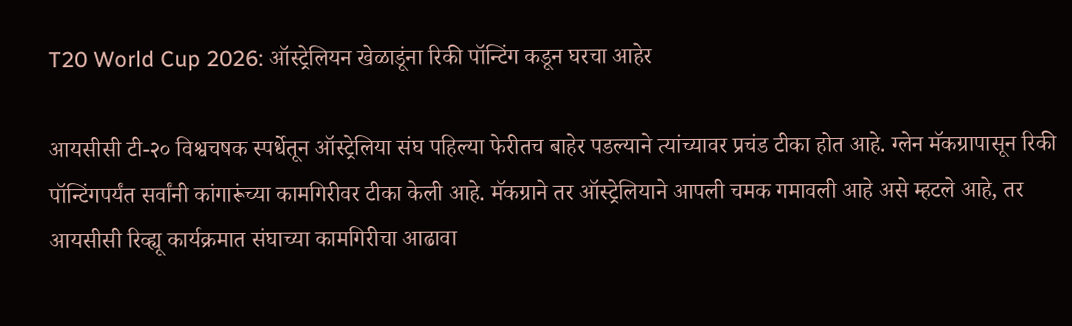T20 World Cup 2026: ऑस्ट्रेलियन खेळाडूंना रिकी पॉन्टिंग कडून घरचा आहेर

आयसीसी टी-२० विश्वचषक स्पर्धेतून ऑस्ट्रेलिया संघ पहिल्या फेरीतच बाहेर पडल्याने त्यांच्यावर प्रचंड टीका होत आहे. ग्लेन मॅकग्रापासून रिकी पॉन्टिंगपर्यंत सर्वांनी कांगारूंच्या कामगिरीवर टीका केली आहे. मॅकग्राने तर ऑस्ट्रेलियाने आपली चमक गमावली आहे असे म्हटले आहे, तर आयसीसी रिव्ह्यू कार्यक्रमात संघाच्या कामगिरीचा आढावा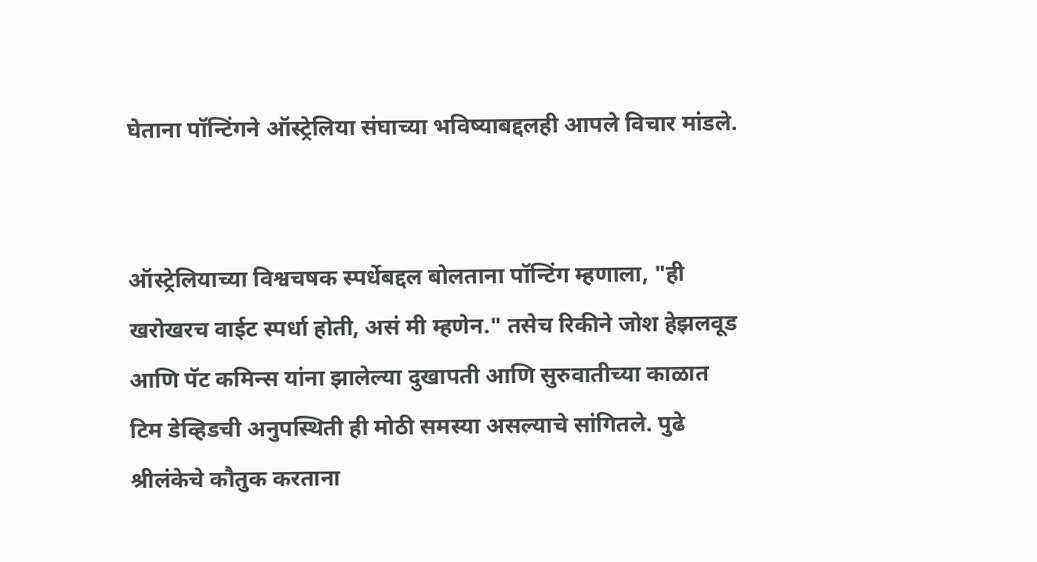घेताना पॉन्टिंगने ऑस्ट्रेलिया संघाच्या भविष्याबद्दलही आपले विचार मांडले.


ऑस्ट्रेलियाच्या विश्वचषक स्पर्धेबद्दल बोलताना पॉन्टिंग म्हणाला, "ही खरोखरच वाईट स्पर्धा होती, असं मी म्हणेन." तसेच रिकीने जोश हेझलवूड आणि पॅट कमिन्स यांना झालेल्या दुखापती आणि सुरुवातीच्या काळात टिम डेव्हिडची अनुपस्थिती ही मोठी समस्या असल्याचे सांगितले. पुढे श्रीलंकेचे कौतुक करताना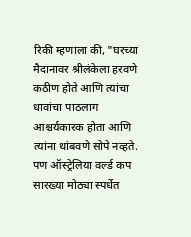रिकी म्हणाला की, "घरच्या मैदानावर श्रीलंकेला हरवणे कठीण होते आणि त्यांचा धावांचा पाठलाग आश्चर्यकारक होता आणि त्यांना थांबवणे सोपे नव्हते. पण ऑस्ट्रेलिया वर्ल्ड कप सारख्या मोठ्या स्पर्धेत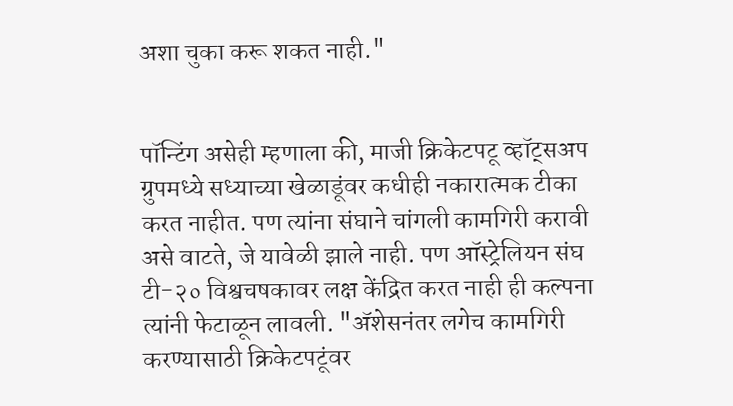अशा चुका करू शकत नाही."


पॉन्टिंग असेही म्हणाला की, माजी क्रिकेटपटू व्हॉट्सअप ग्रुपमध्ये सध्याच्या खेळाडूंवर कधीही नकारात्मक टीका करत नाहीत. पण त्यांना संघाने चांगली कामगिरी करावी असे वाटते, जे यावेळी झाले नाही. पण ऑस्ट्रेलियन संघ टी-२० विश्वचषकावर लक्ष केंद्रित करत नाही ही कल्पना त्यांनी फेटाळून लावली. "अ‍ॅशेसनंतर लगेच कामगिरी करण्यासाठी क्रिकेटपटूंवर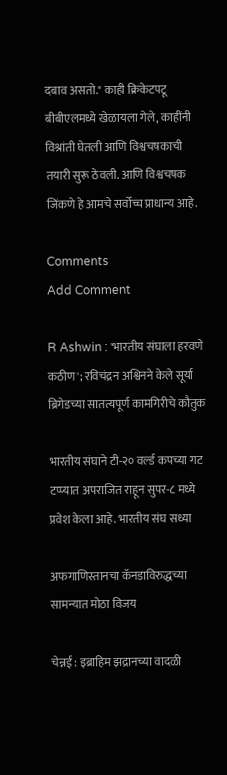दबाव असतो." काही क्रिकेटपटू बीबीएलमध्ये खेळायला गेले, काहींनी विश्रांती घेतली आणि विश्वचषकाची तयारी सुरू ठेवली. आणि विश्वचषक जिंकणे हे आमचे सर्वोच्च प्राधान्य आहे.

Comments
Add Comment

R Ashwin : 'भारतीय संघाला हरवणे कठीण'; रविचंद्रन अश्विनने केले सूर्या ब्रिगेडच्या सातत्यपूर्ण कामगिरीचे कौतुक

भारतीय संघाने टी-२० वर्ल्ड कपच्या गट टप्प्यात अपराजित राहून सुपर-८ मध्ये प्रवेश केला आहे. भारतीय संघ सध्या

अफगाणिस्तानचा कॅनडाविरुद्धच्या सामन्यात मोठा विजय

चेन्नई : इब्राहिम झद्रानच्या वादळी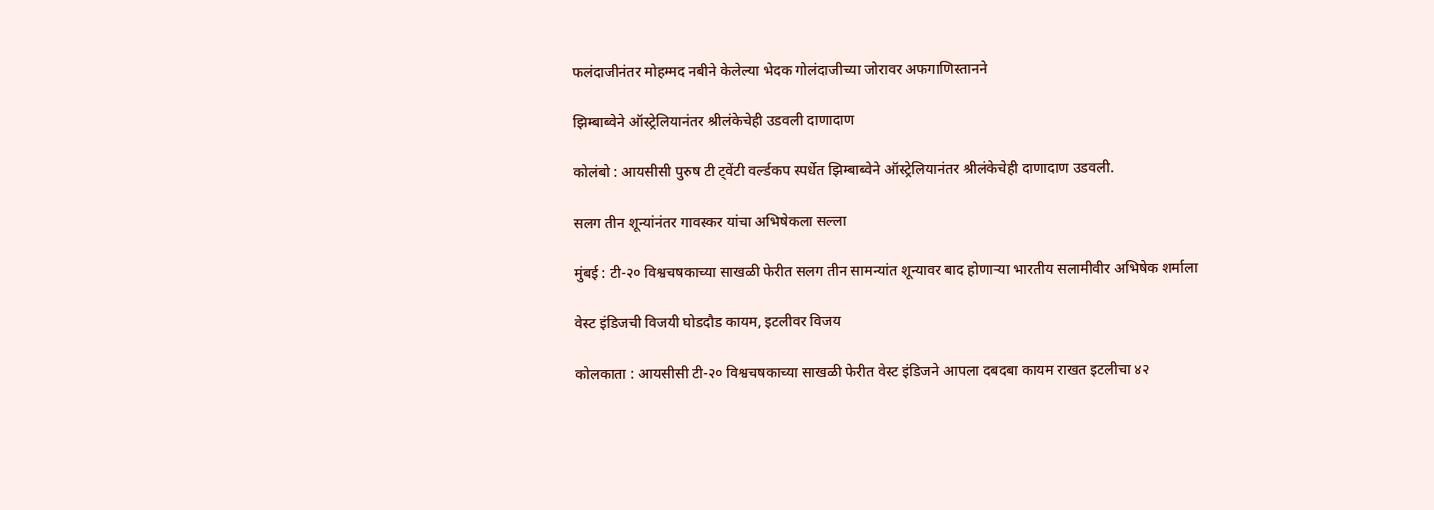फलंदाजीनंतर मोहम्मद नबीने केलेल्या भेदक गोलंदाजीच्या जोरावर अफगाणिस्तानने

झिम्बाब्वेने ऑस्ट्रेलियानंतर श्रीलंकेचेही उडवली दाणादाण

कोलंबो : आयसीसी पुरुष टी ट्वेंटी वर्ल्डकप स्पर्धेत झिम्बाब्वेने ऑस्ट्रेलियानंतर श्रीलंकेचेही दाणादाण उडवली.

सलग तीन शून्यांनंतर गावस्कर यांचा अभिषेकला सल्ला

मुंबई : टी-२० विश्वचषकाच्या साखळी फेरीत सलग तीन सामन्यांत शून्यावर बाद होणाऱ्या भारतीय सलामीवीर अभिषेक शर्माला

वेस्ट इंडिजची विजयी घोडदौड कायम, इटलीवर विजय

कोलकाता : आयसीसी टी-२० विश्वचषकाच्या साखळी फेरीत वेस्ट इंडिजने आपला दबदबा कायम राखत इटलीचा ४२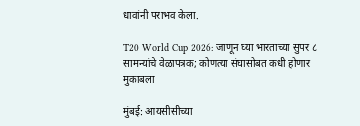धावांनी पराभव केला.

T20 World Cup 2026: जाणून घ्या भारताच्या सुपर ८ सामन्यांचे वेळापत्रक; कोणत्या संघासोबत कधी होणार मुकाबला

मुंबई: आयसीसीच्या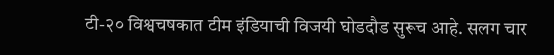टी-२० विश्वचषकात टीम इंडियाची विजयी घोडदौड सुरूच आहे. सलग चार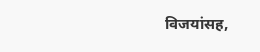विजयांसह,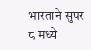भारताने सुपर ८ मध्ये